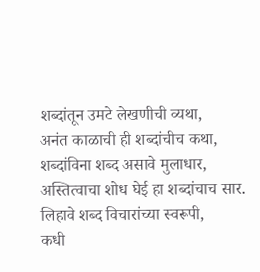शब्दांतून उमटे लेखणीची व्यथा,
अनंत काळाची ही शब्दांचीच कथा,
शब्दांविना शब्द असावे मुलाधार,
अस्तित्वाचा शोध घेई हा शब्दांचाच सार.
लिहावे शब्द विचारांच्या स्वरूपी,
कधी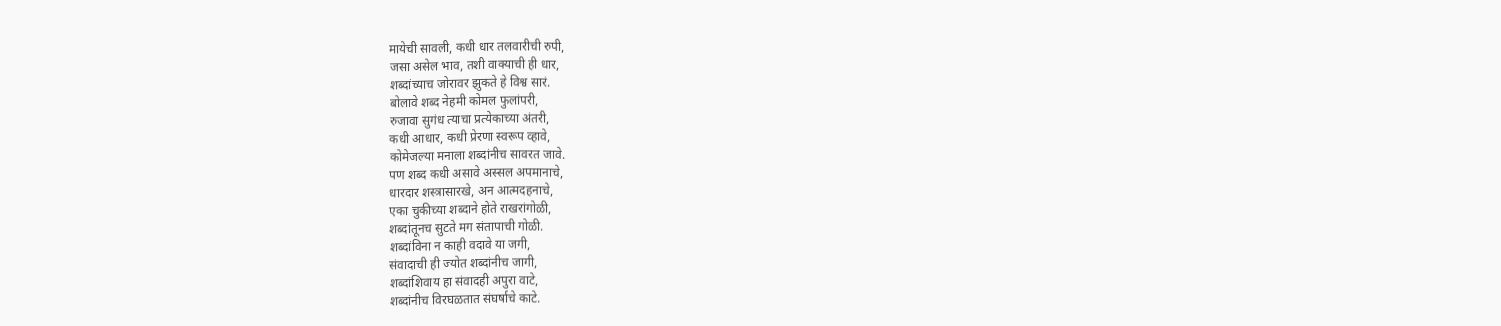मायेची सावली, कधी धार तलवारीची रुपी,
जसा असेल भाव, तशी वाक्याची ही धार,
शब्दांच्याच जोरावर झुकते हे विश्व सारं.
बोलावे शब्द नेहमी कोमल फुलांपरी,
रुजावा सुगंध त्याचा प्रत्येकाच्या अंतरी,
कधी आधार, कधी प्रेरणा स्वरूप व्हावे,
कोमेजल्या मनाला शब्दांनीच सावरत जावे.
पण शब्द कधी असावे अस्सल अपमानाचे,
धारदार शस्त्रासारखे, अन आत्मदहनाचे,
एका चुकीच्या शब्दाने होते राखरांगोळी,
शब्दांतूनच सुटते मग संतापाची गोळी.
शब्दांविना न काही वदावे या जगी,
संवादाची ही ज्योत शब्दांनीच जागी,
शब्दांशिवाय हा संवादही अपुरा वाटे,
शब्दांनीच विरघळतात संघर्षाचे काटे.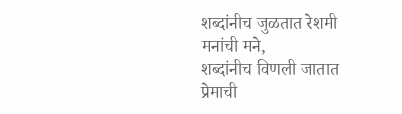शब्दांनीच जुळतात रेशमी मनांची मने,
शब्दांनीच विणली जातात प्रेमाची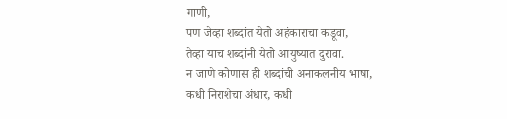गाणी,
पण जेव्हा शब्दांत येतो अहंकाराचा कडूवा,
तेव्हा याच शब्दांनी येतो आयुष्यात दुरावा.
न जाणे कोणास ही शब्दांची अनाकलनीय भाषा,
कधी निराशेचा अंधार, कधी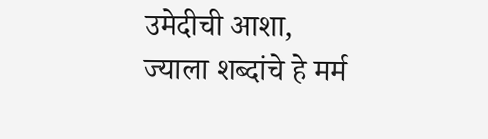उमेदीची आशा,
ज्याला शब्दांचे हे मर्म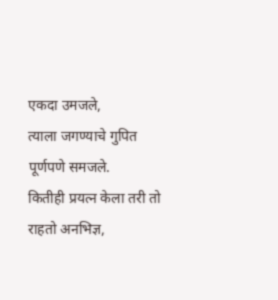एकदा उमजले,
त्याला जगण्याचे गुपित पूर्णपणे समजले.
कितीही प्रयत्न केला तरी तो राहतो अनभिज्ञ,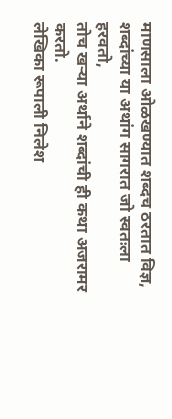माणसाला ओळखण्यात शब्दच ठरतात विज्ञ,
शब्दांच्या या अथांग सागरात जो स्वतःला हरवतो,
तोच खऱ्या अर्थाने शब्दांची ही कथा अजरामर करतो.
लेखिका रूपाली निलेश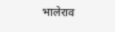भालेराव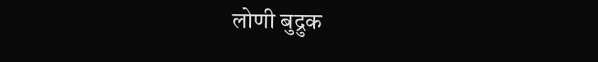लोणी बुद्रुक